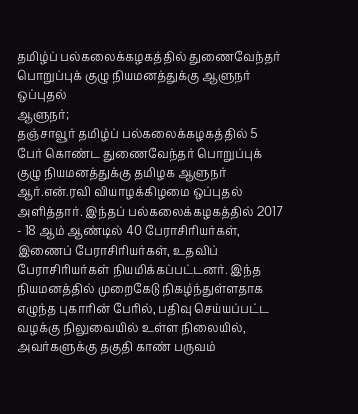தமிழ்ப் பல்கலைக்கழகத்தில் துணைவேந்தர் பொறுப்புக் குழு நியமனத்துக்கு ஆளுநர் ஒப்புதல்
ஆளுநர்;
தஞ்சாவூர் தமிழ்ப் பல்கலைக்கழகத்தில் 5 பேர் கொண்ட துணைவேந்தர் பொறுப்புக் குழு நியமனத்துக்கு தமிழக ஆளுநர் ஆர்.என்.ரவி வியாழக்கிழமை ஒப்புதல் அளித்தார். இந்தப் பல்கலைக்கழகத்தில் 2017 - 18 ஆம் ஆண்டில் 40 பேராசிரியர்கள், இணைப் பேராசிரியர்கள், உதவிப் பேராசிரியர்கள் நியமிக்கப்பட்டனர். இந்த நியமனத்தில் முறைகேடு நிகழ்ந்துள்ளதாக எழுந்த புகாரின் பேரில், பதிவு செய்யப்பட்ட வழக்கு நிலுவையில் உள்ள நிலையில், அவர்களுக்கு தகுதி காண் பருவம்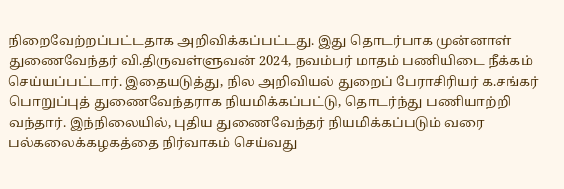நிறைவேற்றப்பட்டதாக அறிவிக்கப்பட்டது. இது தொடர்பாக முன்னாள் துணைவேந்தர் வி.திருவள்ளுவன் 2024, நவம்பர் மாதம் பணியிடை நீக்கம் செய்யப்பட்டார். இதையடுத்து, நில அறிவியல் துறைப் பேராசிரியர் க.சங்கர் பொறுப்புத் துணைவேந்தராக நியமிக்கப்பட்டு, தொடர்ந்து பணியாற்றி வந்தார். இந்நிலையில், புதிய துணைவேந்தர் நியமிக்கப்படும் வரை பல்கலைக்கழகத்தை நிர்வாகம் செய்வது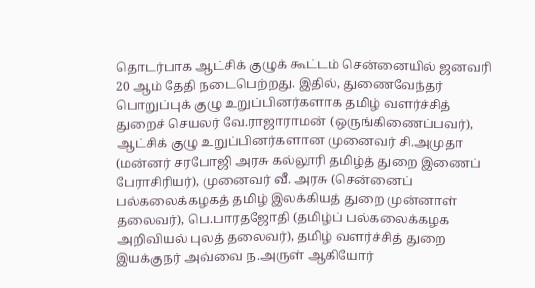தொடர்பாக ஆட்சிக் குழுக் கூட்டம் சென்னையில் ஜனவரி 20 ஆம் தேதி நடைபெற்றது. இதில், துணைவேந்தர் பொறுப்புக் குழு உறுப்பினர்களாக தமிழ் வளர்ச்சித் துறைச் செயலர் வே.ராஜாராமன் (ஒருங்கிணைப்பவர்), ஆட்சிக் குழு உறுப்பினர்களான முனைவர் சி.அமுதா (மன்னர் சரபோஜி அரசு கல்லூரி தமிழ்த் துறை இணைப் பேராசிரியர்), முனைவர் வீ. அரசு (சென்னைப் பல்கலைக்கழகத் தமிழ் இலக்கியத் துறை முன்னாள் தலைவர்), பெ.பாரதஜோதி (தமிழ்ப் பல்கலைக்கழக அறிவியல் புலத் தலைவர்), தமிழ் வளர்ச்சித் துறை இயக்குநர் அவ்வை ந.அருள் ஆகியோர்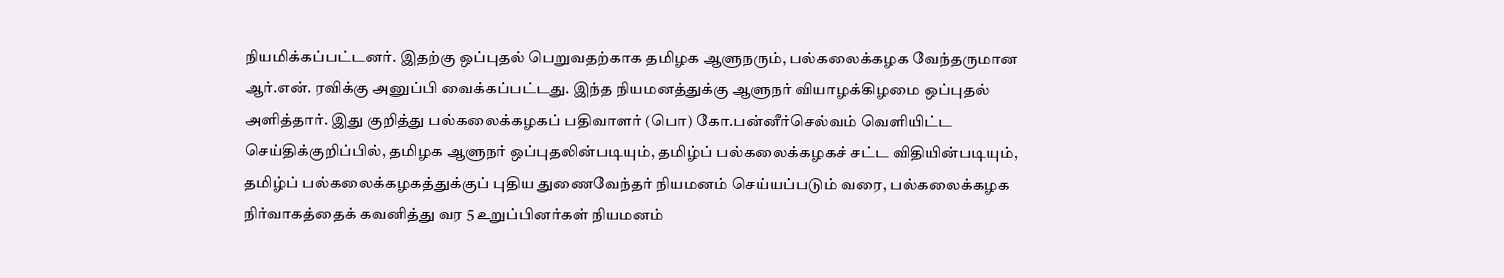நியமிக்கப்பட்டனர். இதற்கு ஒப்புதல் பெறுவதற்காக தமிழக ஆளுநரும், பல்கலைக்கழக வேந்தருமான ஆர்.என். ரவிக்கு அனுப்பி வைக்கப்பட்டது. இந்த நியமனத்துக்கு ஆளுநர் வியாழக்கிழமை ஒப்புதல் அளித்தார். இது குறித்து பல்கலைக்கழகப் பதிவாளர் (பொ) கோ.பன்னீர்செல்வம் வெளியிட்ட செய்திக்குறிப்பில், தமிழக ஆளுநர் ஒப்புதலின்படியும், தமிழ்ப் பல்கலைக்கழகச் சட்ட விதியின்படியும், தமிழ்ப் பல்கலைக்கழகத்துக்குப் புதிய துணைவேந்தர் நியமனம் செய்யப்படும் வரை, பல்கலைக்கழக நிர்வாகத்தைக் கவனித்து வர 5 உறுப்பினர்கள் நியமனம்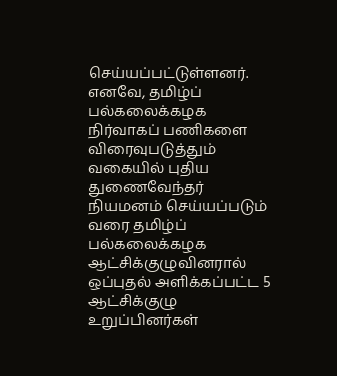செய்யப்பட்டுள்ளனர். எனவே, தமிழ்ப் பல்கலைக்கழக நிர்வாகப் பணிகளை விரைவுபடுத்தும் வகையில் புதிய துணைவேந்தர் நியமனம் செய்யப்படும் வரை தமிழ்ப் பல்கலைக்கழக ஆட்சிக்குழுவினரால் ஒப்புதல் அளிக்கப்பட்ட 5 ஆட்சிக்குழு உறுப்பினர்கள்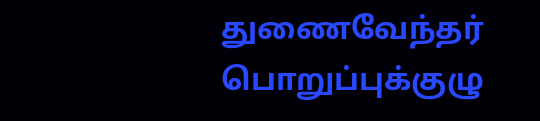துணைவேந்தர் பொறுப்புக்குழு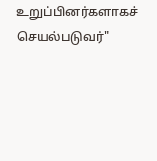உறுப்பினர்களாகச் செயல்படுவர்"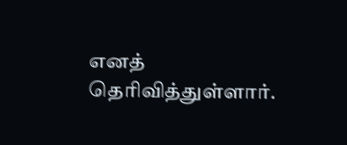எனத் தெரிவித்துள்ளார்.